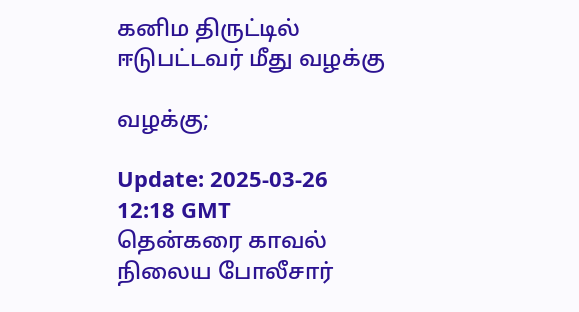கனிம திருட்டில் ஈடுபட்டவர் மீது வழக்கு

வழக்கு;

Update: 2025-03-26 12:18 GMT
தென்கரை காவல் நிலைய போலீசார்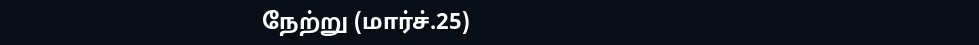நேற்று (மார்ச்.25)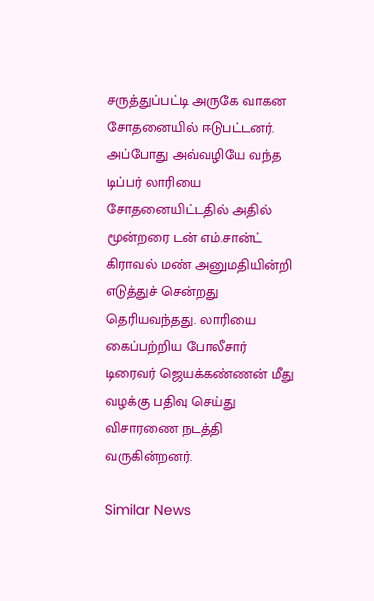சருத்துப்பட்டி அருகே வாகன சோதனையில் ஈடுபட்டனர். அப்போது அவ்வழியே வந்த டிப்பர் லாரியை சோதனையிட்டதில் அதில் மூன்றரை டன் எம்.சான்ட் கிராவல் மண் அனுமதியின்றி எடுத்துச் சென்றது தெரியவந்தது. லாரியை கைப்பற்றிய போலீசார் டிரைவர் ஜெயக்கண்ணன் மீது வழக்கு பதிவு செய்து விசாரணை நடத்தி வருகின்றனர்.

Similar News